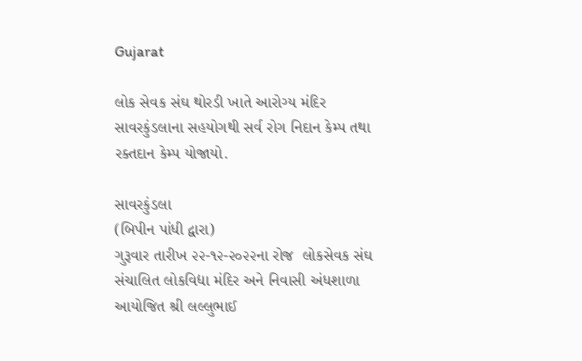Gujarat

લોક સેવક સંઘ થોરડી ખાતે આરોગ્ય મંદિર સાવરકુંડલાના સહયોગથી સર્વ રોગ નિદાન કેમ્પ તથા રક્તદાન કેમ્પ યોજાયો.

સાવરકુંડલા
(બિપીન પાંધી દ્વારા)
ગુરૂવાર તારીખ ૨૨-૧૨-૨૦૨૨ના રોજ  લોકસેવક સંઘ સંચાલિત લોકવિદ્યા મંદિર અને નિવાસી અંધશાળા આયોજિત શ્રી લલ્લુભાઈ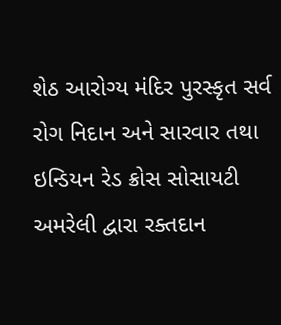શેઠ આરોગ્ય મંદિર પુરસ્કૃત સર્વ રોગ નિદાન અને સારવાર તથા ઇન્ડિયન રેડ ક્રોસ સોસાયટી અમરેલી દ્વારા રક્તદાન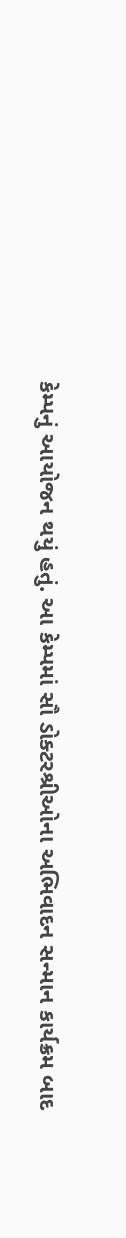કેમ્પનું આયોજન થયું હતું. આ કેમ્પમાં સૌ ડોક્ટરશ્રીઓના અભિવાદન સન્માન કાર્યક્રમ બાદ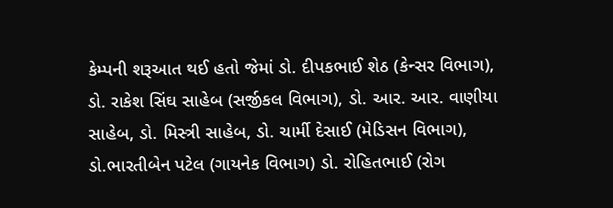કેમ્પની શરૂઆત થઈ હતો જેમાં ડો. દીપકભાઈ શેઠ (કેન્સર વિભાગ), ડો. રાકેશ સિંઘ સાહેબ (સર્જીકલ વિભાગ), ડો. આર. આર. વાણીયા સાહેબ, ડો. મિસ્ત્રી સાહેબ, ડો. ચાર્મી દેસાઈ (મેડિસન વિભાગ), ડો.ભારતીબેન પટેલ (ગાયનેક વિભાગ) ડો. રોહિતભાઈ (રોગ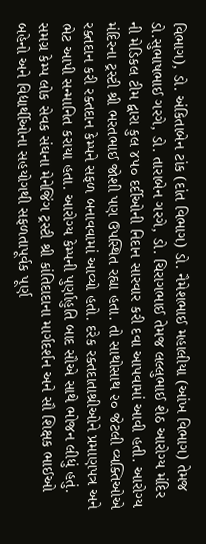વિભાગ), ડો. અંકિતાબેન ટાંક (દાંત વિભાગ) ડો. નૈમેશભાઈ મહાલીયા (આંખ વિભાગ) તેમજ ડો.સુભાષભાઈ ગરગે, ડો. તારાબેન ગરગે, ડો. ચિરાગભાઈ તેમજ લલ્લુભાઈ શેઠ આરોગ્ય મંદિર ની મેડિકલ ટીમ દ્વારા કુલ ૪૫૦ દર્દીઓની નિદાન સારવાર કરી દવા આપવામાં આવી હતી. આરોગ્ય મંદિરના ટ્રસ્ટી શ્રી ભરતભાઈ જોશી પણ ઉપસ્થિત રહ્યા હતા. તો સાથોસાથ ૨૦ જેટલી વ્યક્તિઓએ રક્તદાન કરી રક્તદાન કેમ્પને સફળ બનાવવામાં આવ્યો હતો. દરેક રક્તદાતાશ્રીઓને પ્રમાણપત્ર અને ભેટ આપી સન્માનિત કરાયા હતા. આરોગ્ય કેમ્પની પુર્ણાહુતિ બાદ સૌએ સાથે ભોજન લીધું હતું.  સમગ્ર કેમ્પ લોક સેવક સંઘના મેનેજિંગ ટ્રસ્ટી શ્રી કાંતિદાદાના માર્ગદર્શન અને સૌ શિક્ષક ભાઈઓ બહેનો અને વિદ્યાર્થીઓના સહયોગથી સફળતાપૂર્વક પૂર્ણ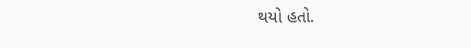થયો હતો.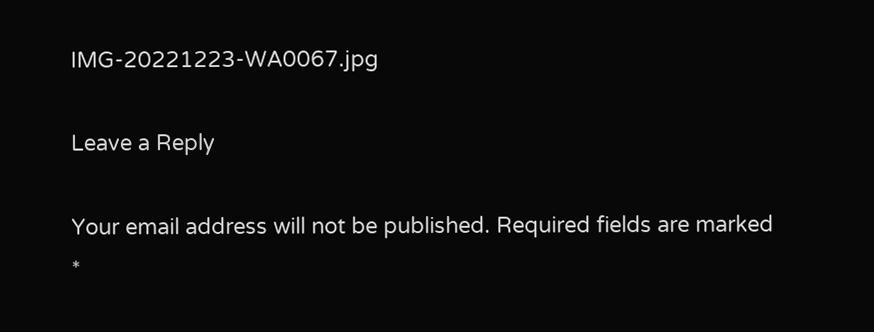IMG-20221223-WA0067.jpg

Leave a Reply

Your email address will not be published. Required fields are marked *